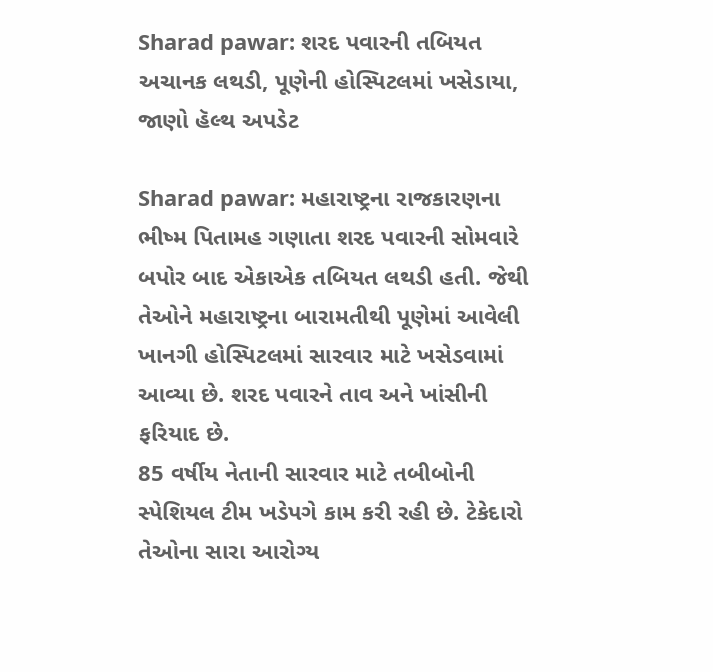Sharad pawar: શરદ પવારની તબિયત અચાનક લથડી, પૂણેની હોસ્પિટલમાં ખસેડાયા, જાણો હૅલ્થ અપડેટ

Sharad pawar: મહારાષ્ટ્રના રાજકારણના ભીષ્મ પિતામહ ગણાતા શરદ પવારની સોમવારે બપોર બાદ એકાએક તબિયત લથડી હતી. જેથી તેઓને મહારાષ્ટ્રના બારામતીથી પૂણેમાં આવેલી ખાનગી હોસ્પિટલમાં સારવાર માટે ખસેડવામાં આવ્યા છે. શરદ પવારને તાવ અને ખાંસીની ફરિયાદ છે.
85 વર્ષીય નેતાની સારવાર માટે તબીબોની સ્પેશિયલ ટીમ ખડેપગે કામ કરી રહી છે. ટેકેદારો તેઓના સારા આરોગ્ય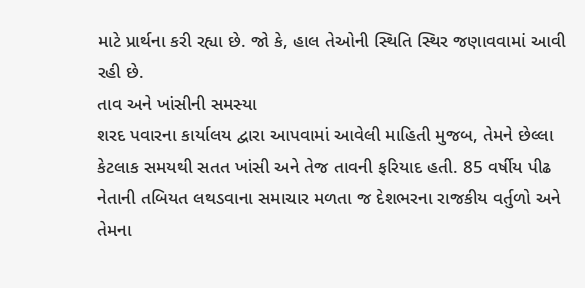માટે પ્રાર્થના કરી રહ્યા છે. જો કે, હાલ તેઓની સ્થિતિ સ્થિર જણાવવામાં આવી રહી છે.
તાવ અને ખાંસીની સમસ્યા
શરદ પવારના કાર્યાલય દ્વારા આપવામાં આવેલી માહિતી મુજબ, તેમને છેલ્લા કેટલાક સમયથી સતત ખાંસી અને તેજ તાવની ફરિયાદ હતી. 85 વર્ષીય પીઢ નેતાની તબિયત લથડવાના સમાચાર મળતા જ દેશભરના રાજકીય વર્તુળો અને તેમના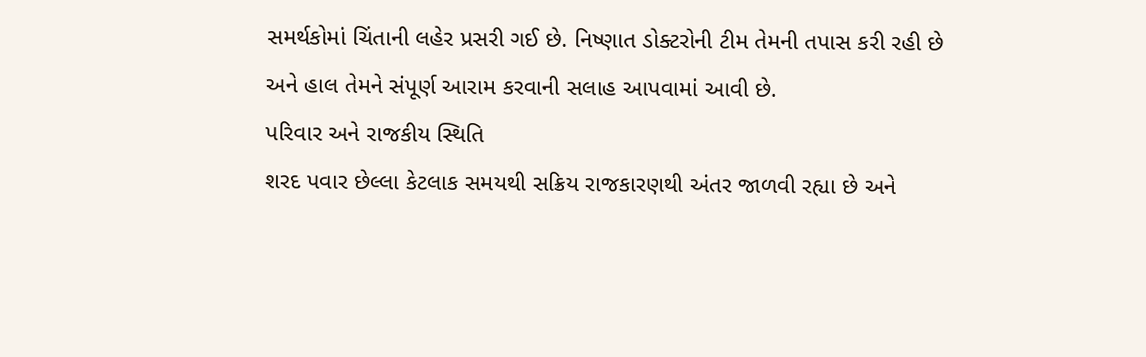સમર્થકોમાં ચિંતાની લહેર પ્રસરી ગઈ છે. નિષ્ણાત ડોક્ટરોની ટીમ તેમની તપાસ કરી રહી છે અને હાલ તેમને સંપૂર્ણ આરામ કરવાની સલાહ આપવામાં આવી છે.
પરિવાર અને રાજકીય સ્થિતિ
શરદ પવાર છેલ્લા કેટલાક સમયથી સક્રિય રાજકારણથી અંતર જાળવી રહ્યા છે અને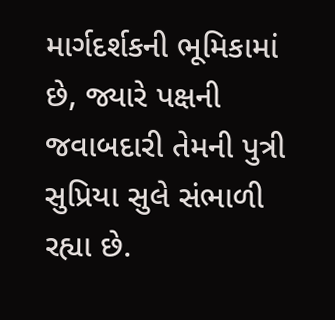માર્ગદર્શકની ભૂમિકામાં છે, જ્યારે પક્ષની જવાબદારી તેમની પુત્રી સુપ્રિયા સુલે સંભાળી રહ્યા છે.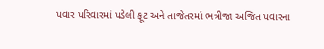પવાર પરિવારમાં પડેલી ફૂટ અને તાજેતરમાં ભત્રીજા અજિત પવારના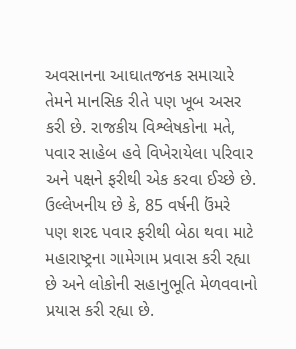અવસાનના આઘાતજનક સમાચારે તેમને માનસિક રીતે પણ ખૂબ અસર કરી છે. રાજકીય વિશ્લેષકોના મતે, પવાર સાહેબ હવે વિખેરાયેલા પરિવાર અને પક્ષને ફરીથી એક કરવા ઈચ્છે છે. ઉલ્લેખનીય છે કે, 85 વર્ષની ઉંમરે પણ શરદ પવાર ફરીથી બેઠા થવા માટે મહારાષ્ટ્રના ગામેગામ પ્રવાસ કરી રહ્યા છે અને લોકોની સહાનુભૂતિ મેળવવાનો પ્રયાસ કરી રહ્યા છે.